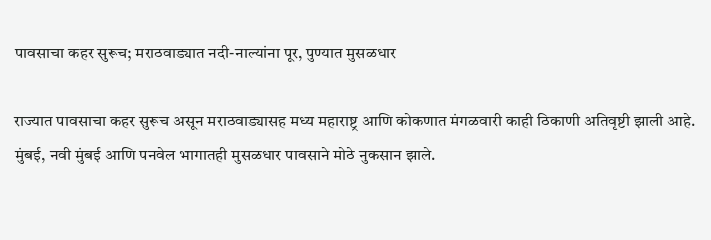पावसाचा कहर सुरूच; मराठवाड्यात नदी-नाल्यांना पूर, पुण्यात मुसळधार

राज्यात पावसाचा कहर सुरूच असून मराठवाड्यासह मध्य महाराष्ट्र आणि कोकणात मंगळवारी काही ठिकाणी अतिवृष्टी झाली आहे. मुंबई, नवी मुंबई आणि पनवेल भागातही मुसळधार पावसाने मोठे नुकसान झाले.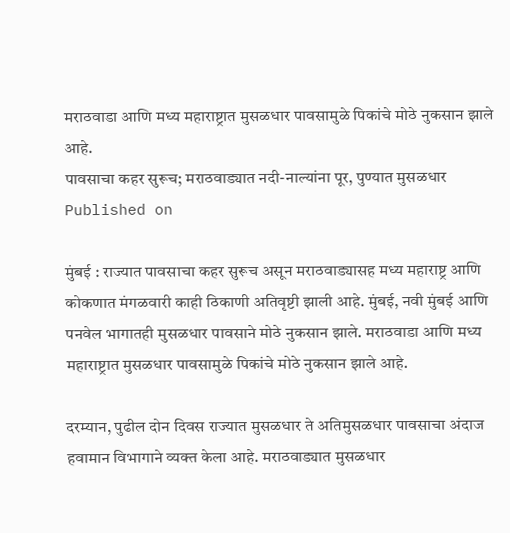मराठवाडा आणि मध्य महाराष्ट्रात मुसळधार पावसामुळे पिकांचे मोठे नुकसान झाले आहे.
पावसाचा कहर सुरूच; मराठवाड्यात नदी-नाल्यांना पूर, पुण्यात मुसळधार
Published on

मुंबई : राज्यात पावसाचा कहर सुरूच असून मराठवाड्यासह मध्य महाराष्ट्र आणि कोकणात मंगळवारी काही ठिकाणी अतिवृष्टी झाली आहे. मुंबई, नवी मुंबई आणि पनवेल भागातही मुसळधार पावसाने मोठे नुकसान झाले. मराठवाडा आणि मध्य महाराष्ट्रात मुसळधार पावसामुळे पिकांचे मोठे नुकसान झाले आहे.

दरम्यान, पुढील दोन दिवस राज्यात मुसळधार ते अतिमुसळधार पावसाचा अंदाज हवामान विभागाने व्यक्त केला आहे. मराठवाड्यात मुसळधार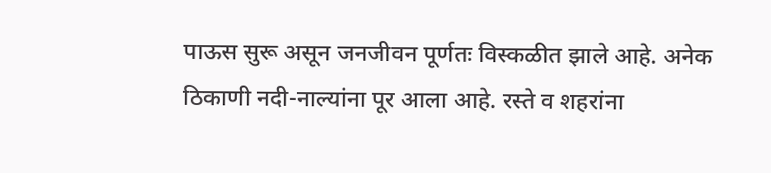पाऊस सुरू असून जनजीवन पूर्णतः विस्कळीत झाले आहे. अनेक ठिकाणी नदी-नाल्यांना पूर आला आहे. रस्ते व शहरांना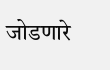जोडणारे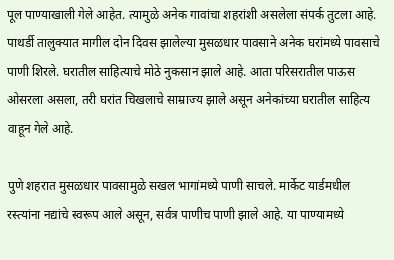पूल पाण्याखाली गेले आहेत. त्यामुळे अनेक गावांचा शहरांशी असलेला संपर्क तुटला आहे. पाथर्डी तालुक्यात मागील दोन दिवस झालेल्या मुसळधार पावसाने अनेक घरांमध्ये पावसाचे पाणी शिरले. घरातील साहित्याचे मोठे नुकसान झाले आहे. आता परिसरातील पाऊस ओसरला असला, तरी घरांत चिखलाचे साम्राज्य झाले असून अनेकांच्या घरातील साहित्य वाहून गेले आहे.

पुणे शहरात मुसळधार पावसामुळे सखल भागांमध्ये पाणी साचले. मार्केट यार्डमधील रस्त्यांना नद्यांचे स्वरूप आले असून, सर्वत्र पाणीच पाणी झाले आहे. या पाण्यामध्ये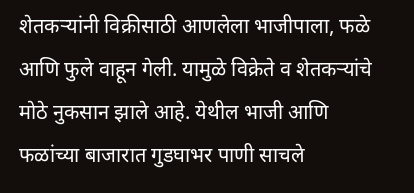शेतकऱ्यांनी विक्रीसाठी आणलेला भाजीपाला, फळे आणि फुले वाहून गेली. यामुळे विक्रेते व शेतकऱ्यांचे मोठे नुकसान झाले आहे. येथील भाजी आणि फळांच्या बाजारात गुडघाभर पाणी साचले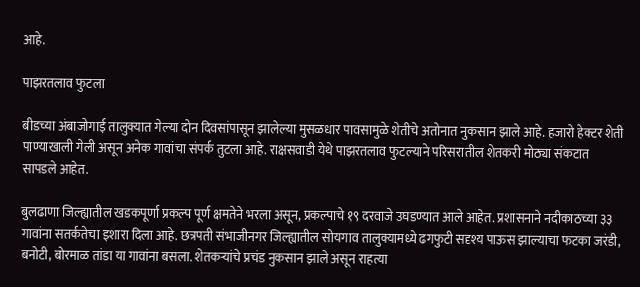आहे.

पाझरतलाव फुटला

बीडच्या अंबाजोगाई तालुक्यात गेल्या दोन दिवसांपासून झालेल्या मुसळधार पावसामुळे शेतीचे अतोनात नुकसान झाले आहे. हजारो हेक्टर शेती पाण्याखाली गेली असून अनेक गावांचा संपर्क तुटला आहे. राक्षसवाडी येथे पाझरतलाव फुटल्याने परिसरातील शेतकरी मोठ्या संकटात सापडले आहेत.

बुलढाणा जिल्ह्यातील खडकपूर्णा प्रकल्प पूर्ण क्षमतेने भरला असून, प्रकल्पाचे १९ दरवाजे उघडण्यात आले आहेत. प्रशासनाने नदीकाठच्या ३३ गावांना सतर्कतेचा इशारा दिला आहे. छत्रपती संभाजीनगर जिल्ह्यातील सोयगाव तालुक्यामध्ये ढगफुटी सदृश्य पाऊस झाल्याचा फटका जरंडी, बनोटी, बोरमाळ तांडा या गावांना बसला. शेतकऱ्यांचे प्रचंड नुकसान झाले असून राहत्या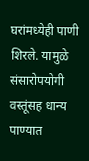घरांमध्येही पाणी शिरले. यामुळे संसारोपयोगी वस्तूंसह धान्य पाण्यात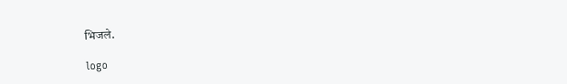भिजले.

logo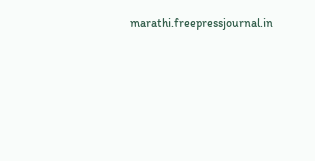marathi.freepressjournal.in